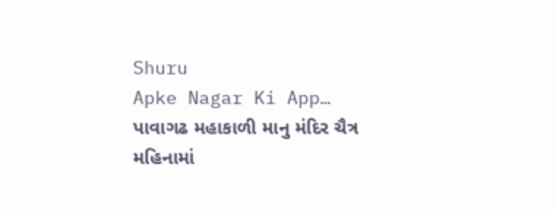Shuru
Apke Nagar Ki App…
પાવાગઢ મહાકાળી માનુ મંદિર ચૈત્ર મહિનામાં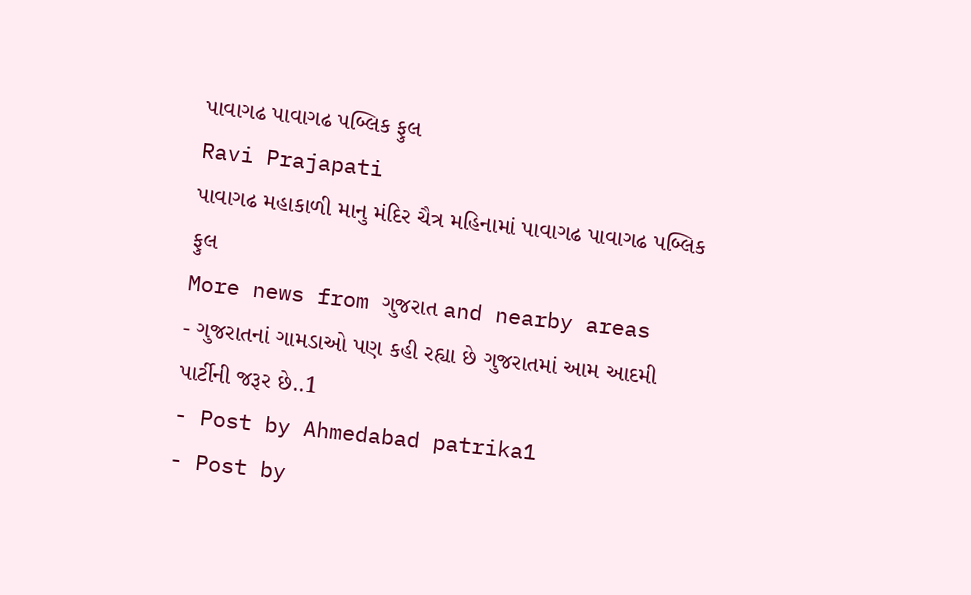પાવાગઢ પાવાગઢ પબ્લિક ફુલ
Ravi Prajapati
પાવાગઢ મહાકાળી માનુ મંદિર ચૈત્ર મહિનામાં પાવાગઢ પાવાગઢ પબ્લિક ફુલ
More news from ગુજરાત and nearby areas
- ગુજરાતનાં ગામડાઓ પણ કહી રહ્યા છે ગુજરાતમાં આમ આદમી પાર્ટીની જરૂર છે..1
- Post by Ahmedabad patrika1
- Post by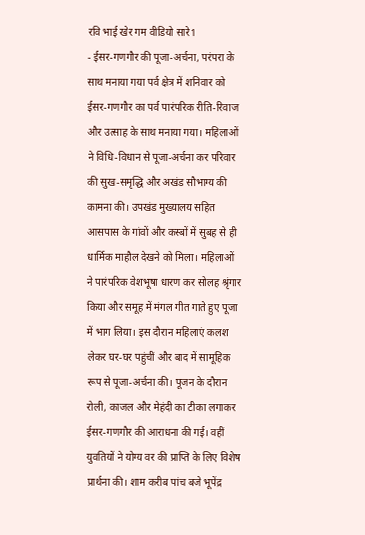रवि भाई खेर गम वीडियो सारे1
- ईसर-गणगौर की पूजा-अर्चना, परंपरा के साथ मनाया गया पर्व क्षेत्र में शनिवार को ईसर-गणगौर का पर्व पारंपरिक रीति-रिवाज और उत्साह के साथ मनाया गया। महिलाओं ने विधि-विधान से पूजा-अर्चना कर परिवार की सुख-समृद्धि और अखंड सौभाग्य की कामना की। उपखंड मुख्यालय सहित आसपास के गांवों और कस्बों में सुबह से ही धार्मिक माहौल देखने को मिला। महिलाओं ने पारंपरिक वेशभूषा धारण कर सोलह श्रृंगार किया और समूह में मंगल गीत गाते हुए पूजा में भाग लिया। इस दौरान महिलाएं कलश लेकर घर-घर पहुंचीं और बाद में सामूहिक रूप से पूजा-अर्चना की। पूजन के दौरान रोली, काजल और मेहंदी का टीका लगाकर ईसर-गणगौर की आराधना की गई। वहीं युवतियों ने योग्य वर की प्राप्ति के लिए विशेष प्रार्थना की। शाम करीब पांच बजे भूपेंद्र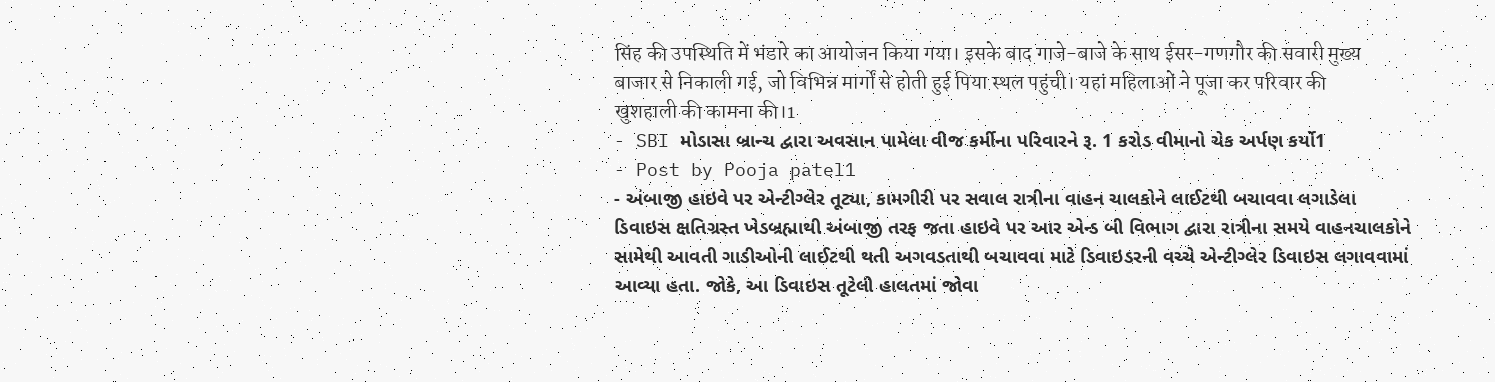सिंह की उपस्थिति में भंडारे का आयोजन किया गया। इसके बाद गाजे-बाजे के साथ ईसर-गणगौर की सवारी मुख्य बाजार से निकाली गई, जो विभिन्न मार्गों से होती हुई पिया स्थल पहुंची। यहां महिलाओं ने पूजा कर परिवार की खुशहाली की कामना की।1
- SBI મોડાસા બ્રાન્ચ દ્વારા અવસાન પામેલા વીજ કર્મીના પરિવારને રૂ. 1 કરોડ વીમાનો ચેક અર્પણ કર્યો1
- Post by Pooja patel1
- અંબાજી હાઇવે પર એન્ટીગ્લેર તૂટ્યા, કામગીરી પર સવાલ રાત્રીના વાહન ચાલકોને લાઈટથી બચાવવા લગાડેલા ડિવાઇસ ક્ષતિગ્રસ્ત ખેડબ્રહ્માથી અંબાજી તરફ જતા હાઇવે પર આર એન્ડ બી વિભાગ દ્વારા રાત્રીના સમયે વાહનચાલકોને સામેથી આવતી ગાડીઓની લાઈટથી થતી અગવડતાથી બચાવવા માટે ડિવાઇડરની વચ્ચે એન્ટીગ્લેર ડિવાઇસ લગાવવામાં આવ્યા હતા. જોકે, આ ડિવાઇસ તૂટેલી હાલતમાં જોવા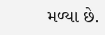મળ્યા છે.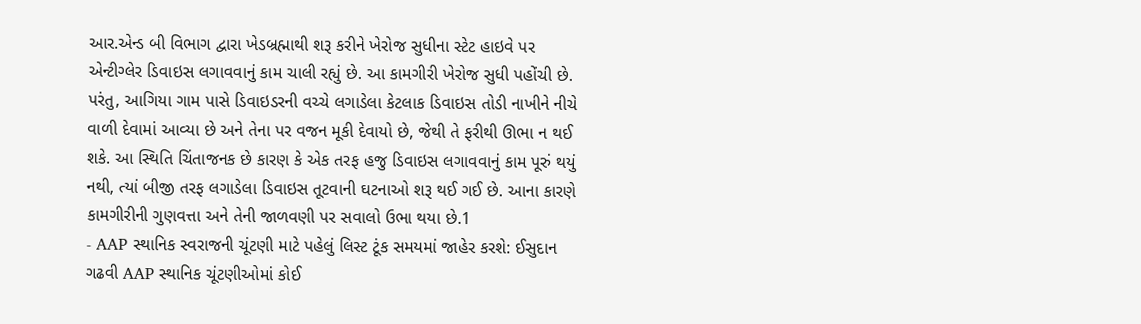આર.એન્ડ બી વિભાગ દ્વારા ખેડબ્રહ્માથી શરૂ કરીને ખેરોજ સુધીના સ્ટેટ હાઇવે પર એન્ટીગ્લેર ડિવાઇસ લગાવવાનું કામ ચાલી રહ્યું છે. આ કામગીરી ખેરોજ સુધી પહોંચી છે. પરંતુ, આગિયા ગામ પાસે ડિવાઇડરની વચ્ચે લગાડેલા કેટલાક ડિવાઇસ તોડી નાખીને નીચે વાળી દેવામાં આવ્યા છે અને તેના પર વજન મૂકી દેવાયો છે, જેથી તે ફરીથી ઊભા ન થઈ શકે. આ સ્થિતિ ચિંતાજનક છે કારણ કે એક તરફ હજુ ડિવાઇસ લગાવવાનું કામ પૂરું થયું નથી, ત્યાં બીજી તરફ લગાડેલા ડિવાઇસ તૂટવાની ઘટનાઓ શરૂ થઈ ગઈ છે. આના કારણે કામગીરીની ગુણવત્તા અને તેની જાળવણી પર સવાલો ઉભા થયા છે.1
- AAP સ્થાનિક સ્વરાજની ચૂંટણી માટે પહેલું લિસ્ટ ટૂંક સમયમાં જાહેર કરશે: ઈસુદાન ગઢવી AAP સ્થાનિક ચૂંટણીઓમાં કોઈ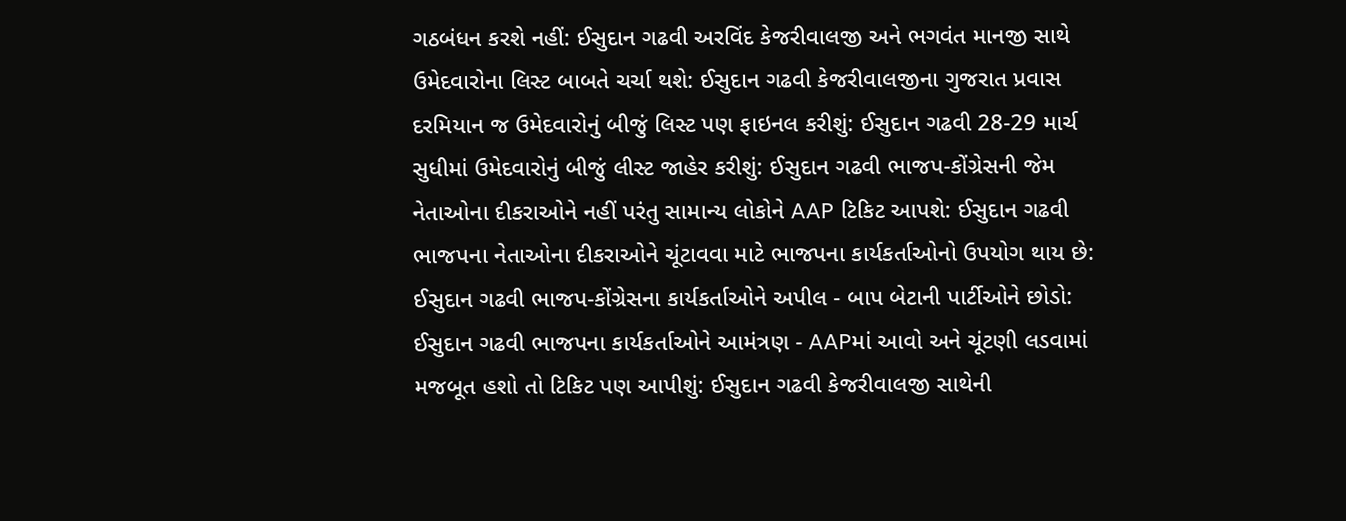ગઠબંધન કરશે નહીં: ઈસુદાન ગઢવી અરવિંદ કેજરીવાલજી અને ભગવંત માનજી સાથે ઉમેદવારોના લિસ્ટ બાબતે ચર્ચા થશે: ઈસુદાન ગઢવી કેજરીવાલજીના ગુજરાત પ્રવાસ દરમિયાન જ ઉમેદવારોનું બીજું લિસ્ટ પણ ફાઇનલ કરીશું: ઈસુદાન ગઢવી 28-29 માર્ચ સુધીમાં ઉમેદવારોનું બીજું લીસ્ટ જાહેર કરીશું: ઈસુદાન ગઢવી ભાજપ-કોંગ્રેસની જેમ નેતાઓના દીકરાઓને નહીં પરંતુ સામાન્ય લોકોને AAP ટિકિટ આપશે: ઈસુદાન ગઢવી ભાજપના નેતાઓના દીકરાઓને ચૂંટાવવા માટે ભાજપના કાર્યકર્તાઓનો ઉપયોગ થાય છે: ઈસુદાન ગઢવી ભાજપ-કોંગ્રેસના કાર્યકર્તાઓને અપીલ - બાપ બેટાની પાર્ટીઓને છોડો: ઈસુદાન ગઢવી ભાજપના કાર્યકર્તાઓને આમંત્રણ - AAPમાં આવો અને ચૂંટણી લડવામાં મજબૂત હશો તો ટિકિટ પણ આપીશું: ઈસુદાન ગઢવી કેજરીવાલજી સાથેની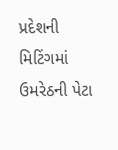પ્રદેશની મિટિંગમાં ઉમરેઠની પેટા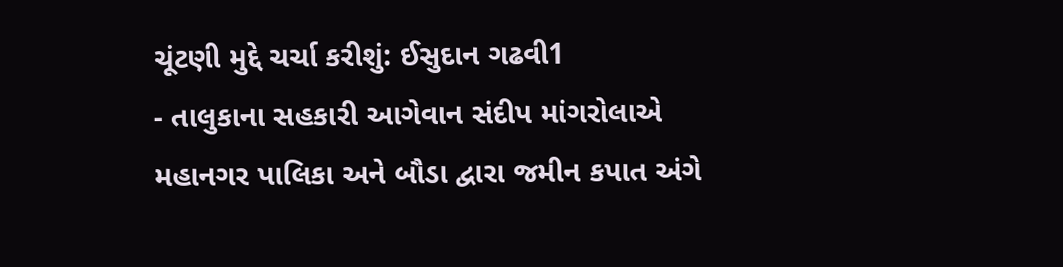ચૂંટણી મુદ્દે ચર્ચા કરીશું: ઈસુદાન ગઢવી1
- તાલુકાના સહકારી આગેવાન સંદીપ માંગરોલાએ મહાનગર પાલિકા અને બૌડા દ્વારા જમીન કપાત અંગે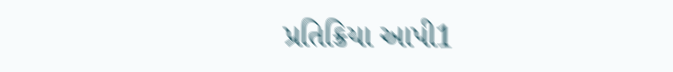પ્રતિક્રિયા આપી1